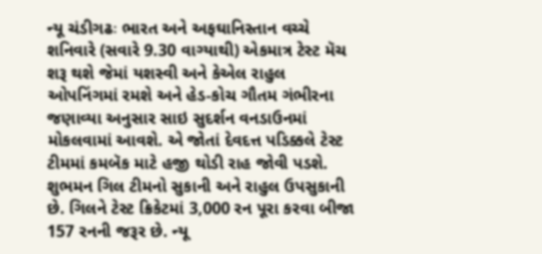ન્યૂ ચંડીગઢઃ ભારત અને અફઘાનિસ્તાન વચ્ચે શનિવારે (સવારે 9.30 વાગ્યાથી) એકમાત્ર ટેસ્ટ મૅચ શરૂ થશે જેમાં યશસ્વી અને કેએલ રાહુલ ઓપનિંગમાં રમશે અને હેડ-કોચ ગૌતમ ગંભીરના જણાવ્યા અનુસાર સાઇ સુદર્શન વનડાઉનમાં મોકલવામાં આવશે. એ જોતાં દેવદત્ત પડિક્કલે ટેસ્ટ ટીમમાં કમબૅક માટે હજી થોડી રાહ જોવી પડશે.
શુભમન ગિલ ટીમનો સુકાની અને રાહુલ ઉપસુકાની છે. ગિલને ટેસ્ટ ક્રિકેટમાં 3,000 રન પૂરા કરવા બીજા 157 રનની જરૂર છે. ન્યૂ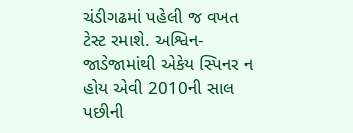ચંડીગઢમાં પહેલી જ વખત ટેસ્ટ રમાશે. અશ્વિન-જાડેજામાંથી એકેય સ્પિનર ન હોય એવી 2010ની સાલ પછીની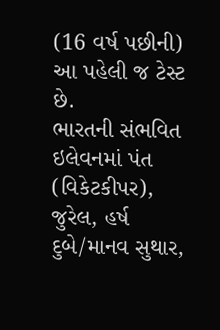(16 વર્ષ પછીની) આ પહેલી જ ટેસ્ટ છે.
ભારતની સંભવિત ઇલેવનમાં પંત (વિકેટકીપર), જુરેલ, હર્ષ દુબે/માનવ સુથાર,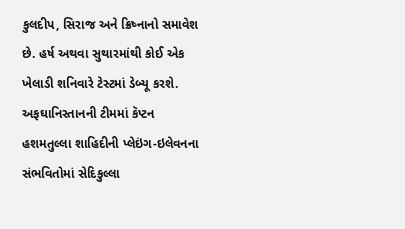કુલદીપ, સિરાજ અને ક્રિષ્નાનો સમાવેશ છે. હર્ષ અથવા સુથારમાંથી કોઈ એક ખેલાડી શનિવારે ટેસ્ટમાં ડેબ્યૂ કરશે.
અફઘાનિસ્તાનની ટીમમાં કૅપ્ટન હશમતુલ્લા શાહિદીની પ્લેઇંગ-ઇલેવનના સંભવિતોમાં સેદિકુલ્લા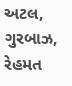અટલ, ગુરબાઝ, રેહમત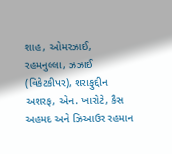શાહ, ઓમરઝાઈ, રહમનુલ્લા, ઝઝાઈ (વિકેટકીપર), શરાફુદ્દીન અશરફ, એન. ખારોટે, કૈસ અહમદ અને ઝિઆઉર રહમાન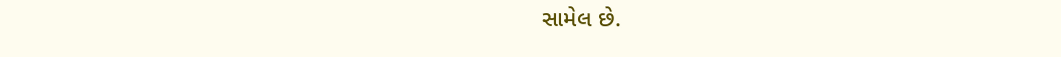સામેલ છે.